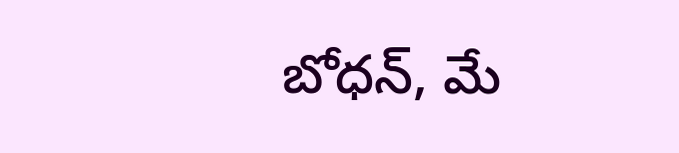బోధన్, మే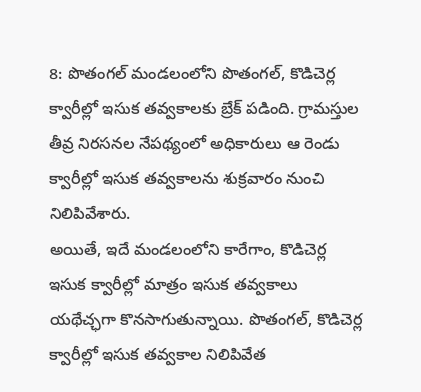8: పొతంగల్ మండలంలోని పొతంగల్, కొడిచెర్ల క్వారీల్లో ఇసుక తవ్వకాలకు బ్రేక్ పడింది. గ్రామస్తుల తీవ్ర నిరసనల నేపథ్యంలో అధికారులు ఆ రెండు క్వారీల్లో ఇసుక తవ్వకాలను శుక్రవారం నుంచి నిలిపివేశారు.
అయితే, ఇదే మండలంలోని కారేగాం, కొడిచెర్ల ఇసుక క్వారీల్లో మాత్రం ఇసుక తవ్వకాలు యథేచ్ఛగా కొనసాగుతున్నాయి. పొతంగల్, కొడిచెర్ల క్వారీల్లో ఇసుక తవ్వకాల నిలిపివేత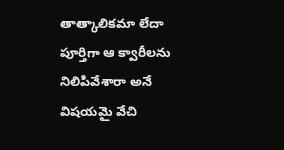తాత్కాలికమా లేదా పూర్తిగా ఆ క్వారీలను నిలిపివేశారా అనే విషయమై వేచి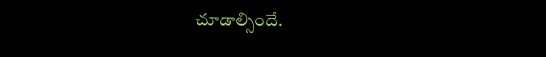చూడాల్సిందే.